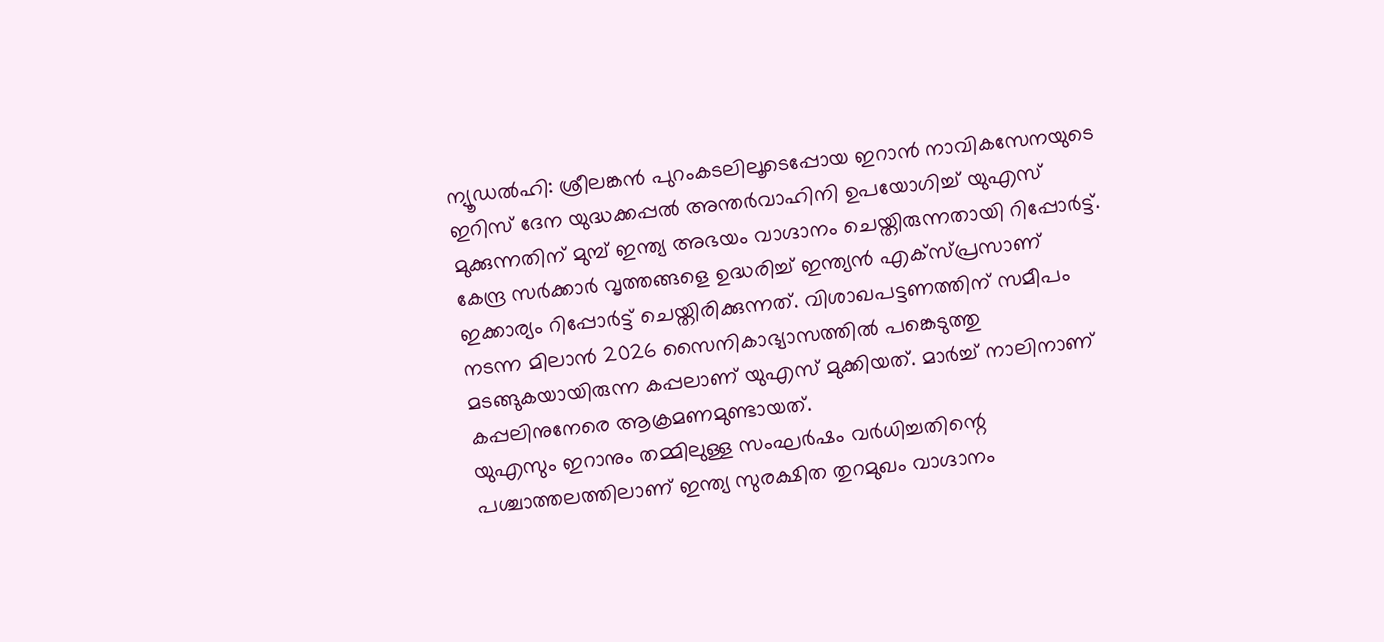ന്യൂഡൽഹി: ശ്രീലങ്കൻ പുറംകടലിലൂടെപ്പോയ ഇറാൻ നാവികസേനയുടെ ഇറിസ് ദേന യുദ്ധക്കപ്പൽ അന്തർവാഹിനി ഉപയോഗിച്ച് യുഎസ് മുക്കുന്നതിന് മുമ്പ് ഇന്ത്യ അഭയം വാഗ്ദാനം ചെയ്തിരുന്നതായി റിപ്പോർട്ട്. കേന്ദ്ര സർക്കാർ വൃത്തങ്ങളെ ഉദ്ധരിച്ച് ഇന്ത്യൻ എക്സ്പ്രസാണ് ഇക്കാര്യം റിപ്പോർട്ട് ചെയ്തിരിക്കുന്നത്. വിശാഖപട്ടണത്തിന് സമീപം നടന്ന മിലാൻ 2026 സൈനികാഭ്യാസത്തിൽ പങ്കെടുത്തു മടങ്ങുകയായിരുന്ന കപ്പലാണ് യുഎസ് മുക്കിയത്. മാർച്ച് നാലിനാണ് കപ്പലിനുനേരെ ആക്രമണമുണ്ടായത്.
യുഎസും ഇറാനും തമ്മിലുള്ള സംഘർഷം വർധിച്ചതിന്റെ പശ്ചാത്തലത്തിലാണ് ഇന്ത്യ സുരക്ഷിത തുറമുഖം വാഗ്ദാനം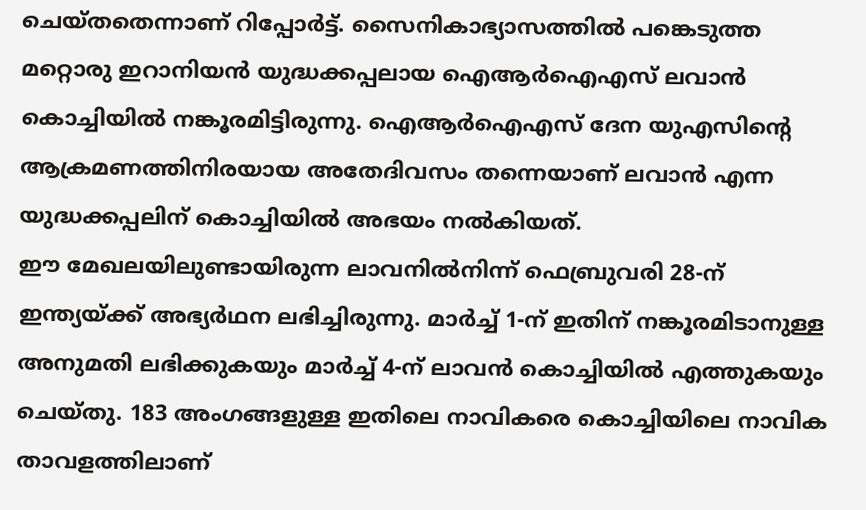ചെയ്തതെന്നാണ് റിപ്പോർട്ട്. സൈനികാഭ്യാസത്തിൽ പങ്കെടുത്ത മറ്റൊരു ഇറാനിയൻ യുദ്ധക്കപ്പലായ ഐആർഐഎസ് ലവാൻ കൊച്ചിയിൽ നങ്കൂരമിട്ടിരുന്നു. ഐആർഐഎസ് ദേന യുഎസിന്റെ ആക്രമണത്തിനിരയായ അതേദിവസം തന്നെയാണ് ലവാൻ എന്ന യുദ്ധക്കപ്പലിന് കൊച്ചിയിൽ അഭയം നൽകിയത്.
ഈ മേഖലയിലുണ്ടായിരുന്ന ലാവനിൽനിന്ന് ഫെബ്രുവരി 28-ന് ഇന്ത്യയ്ക്ക് അഭ്യർഥന ലഭിച്ചിരുന്നു. മാർച്ച് 1-ന് ഇതിന് നങ്കൂരമിടാനുള്ള അനുമതി ലഭിക്കുകയും മാർച്ച് 4-ന് ലാവൻ കൊച്ചിയിൽ എത്തുകയും ചെയ്തു. 183 അംഗങ്ങളുള്ള ഇതിലെ നാവികരെ കൊച്ചിയിലെ നാവിക താവളത്തിലാണ്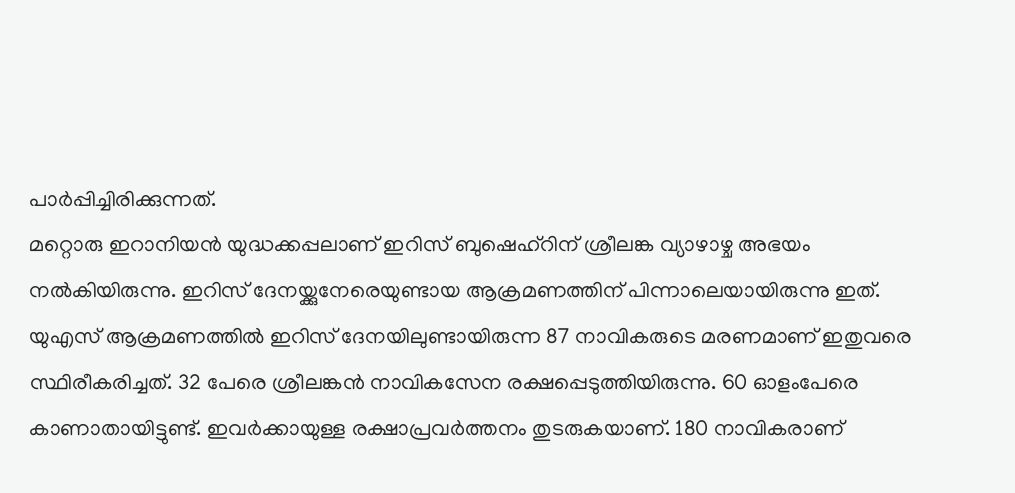പാർപ്പിച്ചിരിക്കുന്നത്.
മറ്റൊരു ഇറാനിയൻ യുദ്ധക്കപ്പലാണ് ഇറിസ് ബുഷെഹ്റിന് ശ്രീലങ്ക വ്യാഴാഴ്ച അഭയം നൽകിയിരുന്നു. ഇറിസ് ദേനയ്ക്കുനേരെയുണ്ടായ ആക്രമണത്തിന് പിന്നാലെയായിരുന്നു ഇത്. യുഎസ് ആക്രമണത്തിൽ ഇറിസ് ദേനയിലുണ്ടായിരുന്ന 87 നാവികരുടെ മരണമാണ് ഇതുവരെ സ്ഥിരീകരിച്ചത്. 32 പേരെ ശ്രീലങ്കൻ നാവികസേന രക്ഷപ്പെടുത്തിയിരുന്നു. 60 ഓളംപേരെ കാണാതായിട്ടുണ്ട്. ഇവർക്കായുള്ള രക്ഷാപ്രവർത്തനം തുടരുകയാണ്. 180 നാവികരാണ്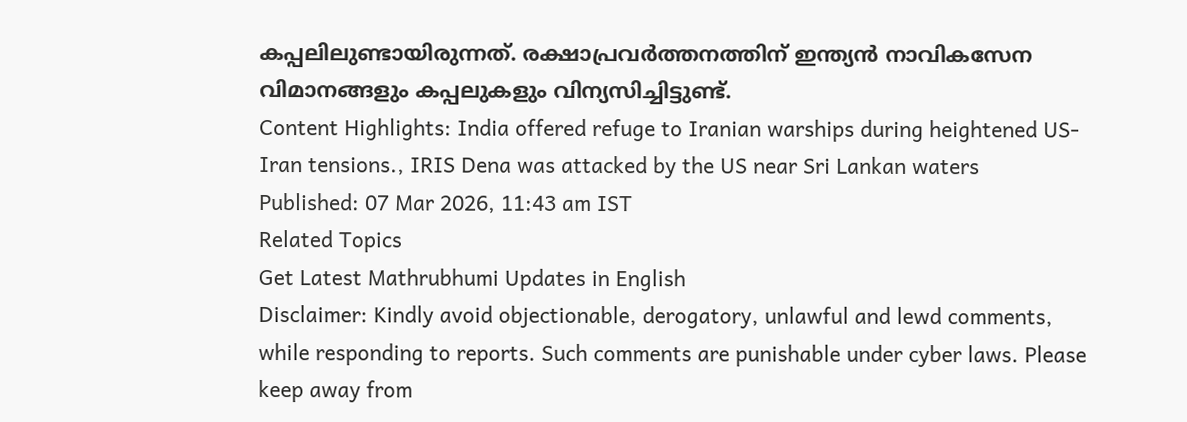കപ്പലിലുണ്ടായിരുന്നത്. രക്ഷാപ്രവർത്തനത്തിന് ഇന്ത്യൻ നാവികസേന വിമാനങ്ങളും കപ്പലുകളും വിന്യസിച്ചിട്ടുണ്ട്.
Content Highlights: India offered refuge to Iranian warships during heightened US-Iran tensions., IRIS Dena was attacked by the US near Sri Lankan waters
Published: 07 Mar 2026, 11:43 am IST
Related Topics
Get Latest Mathrubhumi Updates in English
Disclaimer: Kindly avoid objectionable, derogatory, unlawful and lewd comments, while responding to reports. Such comments are punishable under cyber laws. Please keep away from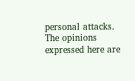personal attacks. The opinions expressed here are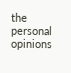the personal opinions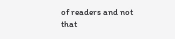of readers and not that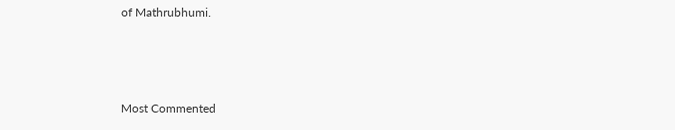of Mathrubhumi.



Most Commented